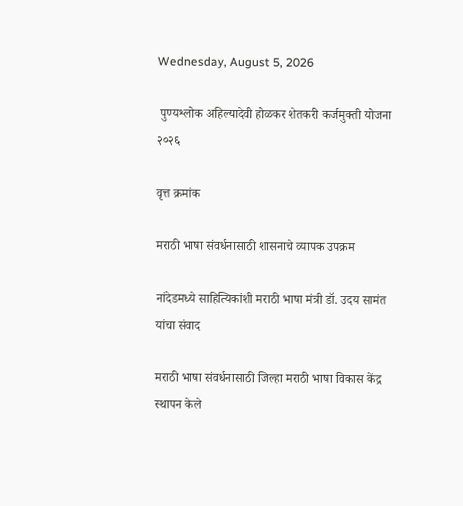Wednesday, August 5, 2026

 पुण्यश्लोक अहिल्यादेवी होळकर शेतकरी कर्जमुक्ती योजना २०२६

वृत्त क्रमांक

मराठी भाषा संवर्धनासाठी शासनाचे व्यापक उपक्रम

नांदेडमध्ये साहित्यिकांशी मराठी भाषा मंत्री डॉ. उदय सामंत यांचा संवाद

मराठी भाषा संवर्धनासाठी जिल्हा मराठी भाषा विकास केंद्र स्थापन केले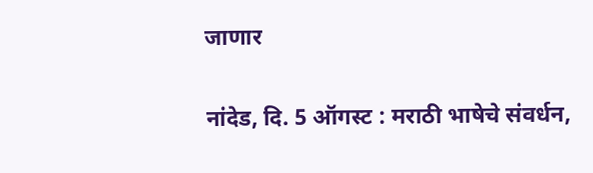जाणार

नांदेड, दि. 5 ऑगस्ट : मराठी भाषेचे संवर्धन,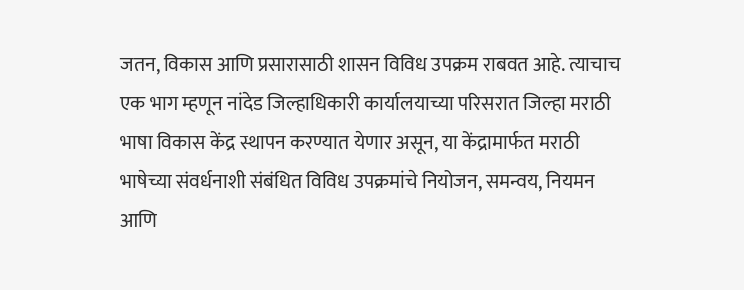जतन, विकास आणि प्रसारासाठी शासन विविध उपक्रम राबवत आहे. त्याचाच एक भाग म्हणून नांदेड जिल्हाधिकारी कार्यालयाच्या परिसरात जिल्हा मराठी भाषा विकास केंद्र स्थापन करण्यात येणार असून, या केंद्रामार्फत मराठी भाषेच्या संवर्धनाशी संबंधित विविध उपक्रमांचे नियोजन, समन्वय, नियमन आणि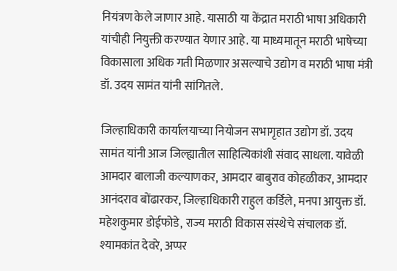नियंत्रण केले जाणार आहे. यासाठी या केंद्रात मराठी भाषा अधिकारी यांचीही नियुक्ती करण्यात येणार आहे. या माध्यमातून मराठी भाषेच्या विकासाला अधिक गती मिळणार असल्याचे उद्योग व मराठी भाषा मंत्री डॉ. उदय सामंत यांनी सांगितले.

जिल्हाधिकारी कार्यालयाच्या नियोजन सभागृहात उद्योग डॉ. उदय सामंत यांनी आज जिल्ह्यातील साहित्यिकांशी संवाद साधला. यावेळी आमदार बालाजी कल्याणकर, आमदार बाबुराव कोहळीकर, आमदार आनंदराव बोंढारकर, जिल्हाधिकारी राहुल कर्डिले, मनपा आयुक्त डॉ. महेशकुमार डोईफोडे, राज्य मराठी विकास संस्थेचे संचालक डॉ. श्यामकांत देवरे, अप्पर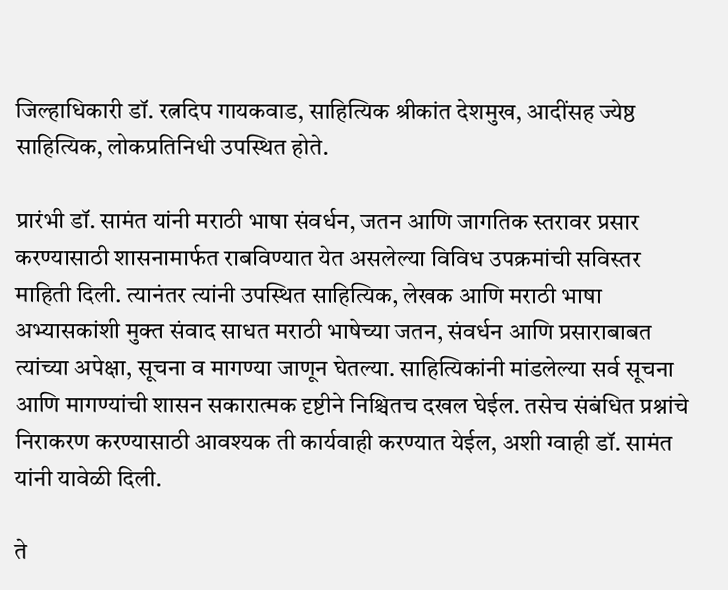जिल्हाधिकारी डॉ. रत्नदिप गायकवाड, साहित्यिक श्रीकांत देशमुख, आदींसह ज्येष्ठ साहित्यिक, लोकप्रतिनिधी उपस्थित होते.

प्रारंभी डॉ. सामंत यांनी मराठी भाषा संवर्धन, जतन आणि जागतिक स्तरावर प्रसार करण्यासाठी शासनामार्फत राबविण्यात येत असलेल्या विविध उपक्रमांची सविस्तर माहिती दिली. त्यानंतर त्यांनी उपस्थित साहित्यिक, लेखक आणि मराठी भाषा अभ्यासकांशी मुक्त संवाद साधत मराठी भाषेच्या जतन, संवर्धन आणि प्रसाराबाबत त्यांच्या अपेक्षा, सूचना व मागण्या जाणून घेतल्या. साहित्यिकांनी मांडलेल्या सर्व सूचना आणि मागण्यांची शासन सकारात्मक दृष्टीने निश्चितच दखल घेईल. तसेच संबंधित प्रश्नांचे  निराकरण करण्यासाठी आवश्यक ती कार्यवाही करण्यात येईल, अशी ग्वाही डॉ. सामंत यांनी यावेळी दिली.

ते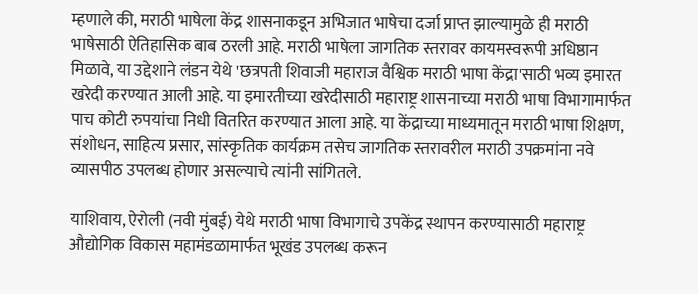म्हणाले की, मराठी भाषेला केंद्र शासनाकडून अभिजात भाषेचा दर्जा प्राप्त झाल्यामुळे ही मराठी भाषेसाठी ऐतिहासिक बाब ठरली आहे. मराठी भाषेला जागतिक स्तरावर कायमस्वरूपी अधिष्ठान मिळावे, या उद्देशाने लंडन येथे 'छत्रपती शिवाजी महाराज वैश्विक मराठी भाषा केंद्रा'साठी भव्य इमारत खरेदी करण्यात आली आहे. या इमारतीच्या खरेदीसाठी महाराष्ट्र शासनाच्या मराठी भाषा विभागामार्फत पाच कोटी रुपयांचा निधी वितरित करण्यात आला आहे. या केंद्राच्या माध्यमातून मराठी भाषा शिक्षण, संशोधन, साहित्य प्रसार, सांस्कृतिक कार्यक्रम तसेच जागतिक स्तरावरील मराठी उपक्रमांना नवे व्यासपीठ उपलब्ध होणार असल्याचे त्यांनी सांगितले.

याशिवाय, ऐरोली (नवी मुंबई) येथे मराठी भाषा विभागाचे उपकेंद्र स्थापन करण्यासाठी महाराष्ट्र औद्योगिक विकास महामंडळामार्फत भूखंड उपलब्ध करून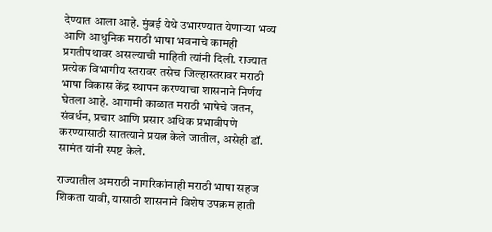देण्यात आला आहे. मुंबई येथे उभारण्यात येणाऱ्या भव्य आणि आधुनिक मराठी भाषा भवनाचे कामही प्रगतीपथावर असल्याची माहिती त्यांनी दिली. राज्यात प्रत्येक विभागीय स्तरावर तसेच जिल्हास्तरावर मराठी भाषा विकास केंद्र स्थापन करण्याचा शासनाने निर्णय घेतला आहे. आगामी काळात मराठी भाषेचे जतन, संवर्धन, प्रचार आणि प्रसार अधिक प्रभावीपणे करण्यासाठी सातत्याने प्रयत्न केले जातील, असेही डॉ. सामंत यांनी स्पष्ट केले.

राज्यातील अमराठी नागरिकांनाही मराठी भाषा सहज शिकता यावी, यासाठी शासनाने विशेष उपक्रम हाती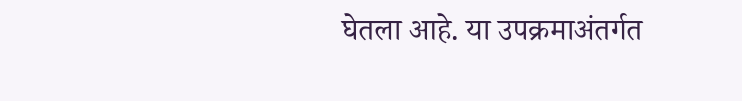घेतला आहे. या उपक्रमाअंतर्गत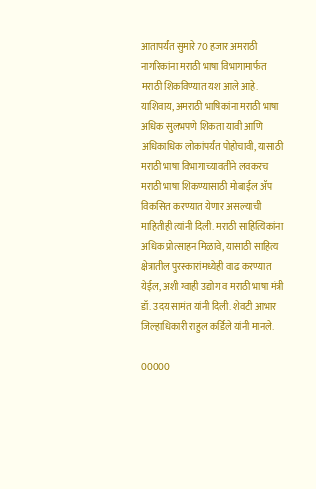आतापर्यंत सुमारे 70 हजार अमराठी नागरिकांना मराठी भाषा विभागामार्फत मराठी शिकविण्यात यश आले आहे. याशिवाय, अमराठी भाषिकांना मराठी भाषा अधिक सुलभपणे शिकता यावी आणि अधिकाधिक लोकांपर्यंत पोहोचावी, यासाठी मराठी भाषा विभागाच्यावतीने लवकरच मराठी भाषा शिकण्यासाठी मोबाईल ॲप विकसित करण्यात येणार असल्याची माहितीही त्यांनी दिली. मराठी साहित्यिकांना अधिक प्रोत्साहन मिळावे, यासाठी साहित्य क्षेत्रातील पुरस्कारांमध्येही वाढ करण्यात येईल, अशी ग्वाही उद्योग व मराठी भाषा मंत्री डॉ. उदय सामंत यांनी दिली. शेवटी आभार जिल्हाधिकारी राहुल कर्डिले यांनी मानले.

00000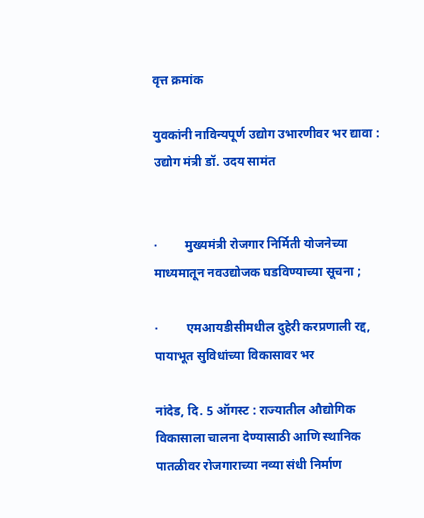वृत्त क्रमांक

युवकांनी नाविन्यपूर्ण उद्योग उभारणीवर भर द्यावा : उद्योग मंत्री डॉ. उदय सामंत


·         मुख्यमंत्री रोजगार निर्मिती योजनेच्या माध्यमातून नवउद्योजक घडविण्याच्या सूचना ;

·         एमआयडीसीमधील दुहेरी करप्रणाली रद्द, पायाभूत सुविधांच्या विकासावर भर

नांदेड, दि. 5 ऑगस्ट : राज्यातील औद्योगिक विकासाला चालना देण्यासाठी आणि स्थानिक पातळीवर रोजगाराच्या नव्या संधी निर्माण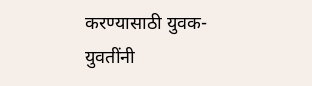करण्यासाठी युवक-युवतींनी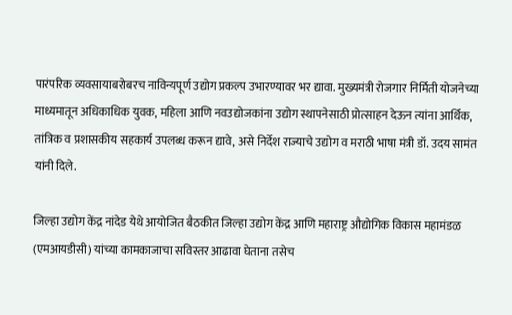पारंपरिक व्यवसायाबरोबरच नाविन्यपूर्ण उद्योग प्रकल्प उभारण्यावर भर द्यावा. मुख्यमंत्री रोजगार निर्मिती योजनेच्या माध्यमातून अधिकाधिक युवक, महिला आणि नवउद्योजकांना उद्योग स्थापनेसाठी प्रोत्साहन देऊन त्यांना आर्थिक, तांत्रिक व प्रशासकीय सहकार्य उपलब्ध करून द्यावे, असे निर्देश राज्याचे उद्योग व मराठी भाषा मंत्री डॉ. उदय सामंत यांनी दिले.

जिल्हा उद्योग केंद्र नांदेड येथे आयोजित बैठकीत जिल्हा उद्योग केंद्र आणि महाराष्ट्र औद्योगिक विकास महामंडळ (एमआयडीसी) यांच्या कामकाजाचा सविस्तर आढावा घेताना तसेच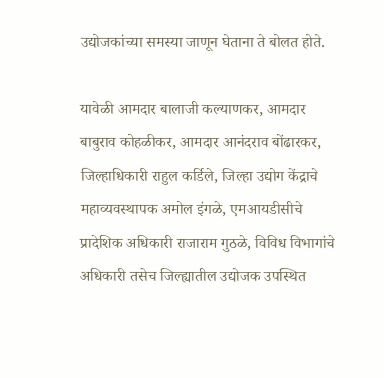उद्योजकांच्या समस्या जाणून घेताना ते बोलत होते.

यावेळी आमदार बालाजी कल्याणकर, आमदार बाबुराव कोहळीकर, आमदार आनंदराव बोंढारकर, जिल्हाधिकारी राहुल कर्डिले, जिल्हा उद्योग केंद्राचे महाव्यवस्थापक अमोल इंगळे, एमआयडीसीचे प्रादेशिक अधिकारी राजाराम गुठळे, विविध विभागांचे अधिकारी तसेच जिल्ह्यातील उद्योजक उपस्थित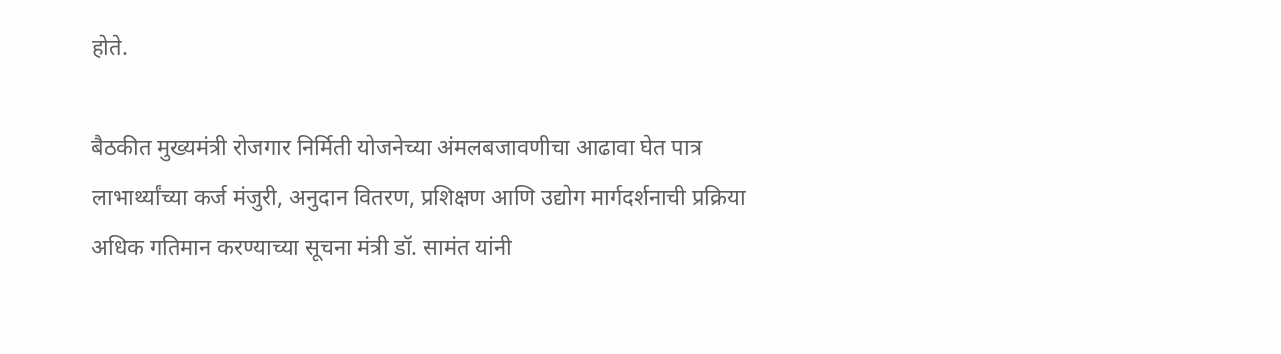होते.

बैठकीत मुख्यमंत्री रोजगार निर्मिती योजनेच्या अंमलबजावणीचा आढावा घेत पात्र लाभार्थ्यांच्या कर्ज मंजुरी, अनुदान वितरण, प्रशिक्षण आणि उद्योग मार्गदर्शनाची प्रक्रिया अधिक गतिमान करण्याच्या सूचना मंत्री डॉ. सामंत यांनी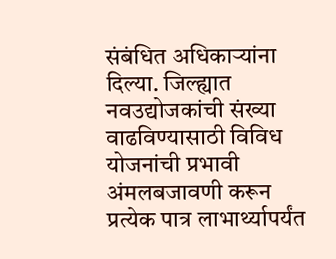संबंधित अधिकाऱ्यांना दिल्या. जिल्ह्यात नवउद्योजकांची संख्या वाढविण्यासाठी विविध योजनांची प्रभावी अंमलबजावणी करून प्रत्येक पात्र लाभार्थ्यापर्यंत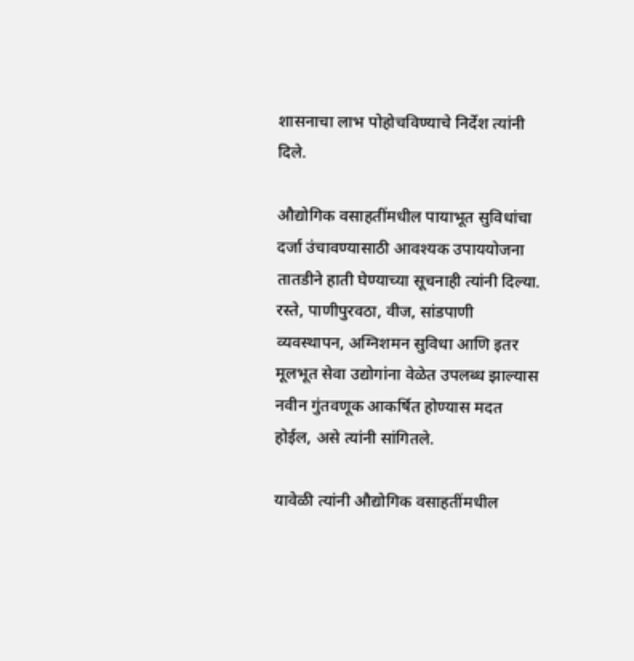शासनाचा लाभ पोहोचविण्याचे निर्देश त्यांनी दिले.

औद्योगिक वसाहतींमधील पायाभूत सुविधांचा दर्जा उंचावण्यासाठी आवश्यक उपाययोजना तातडीने हाती घेण्याच्या सूचनाही त्यांनी दिल्या. रस्ते, पाणीपुरवठा, वीज, सांडपाणी व्यवस्थापन, अग्निशमन सुविधा आणि इतर मूलभूत सेवा उद्योगांना वेळेत उपलब्ध झाल्यास नवीन गुंतवणूक आकर्षित होण्यास मदत होईल, असे त्यांनी सांगितले.

यावेळी त्यांनी औद्योगिक वसाहतींमधील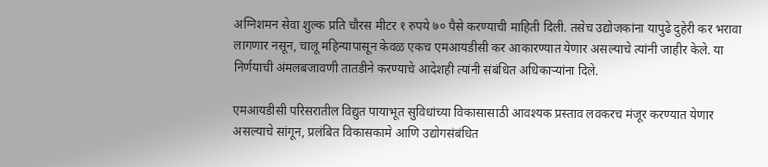अग्निशमन सेवा शुल्क प्रति चौरस मीटर १ रुपये ७० पैसे करण्याची माहिती दिली. तसेच उद्योजकांना यापुढे दुहेरी कर भरावा लागणार नसून, चालू महिन्यापासून केवळ एकच एमआयडीसी कर आकारण्यात येणार असल्याचे त्यांनी जाहीर केले. या निर्णयाची अंमलबजावणी तातडीने करण्याचे आदेशही त्यांनी संबंधित अधिकाऱ्यांना दिले.

एमआयडीसी परिसरातील विद्युत पायाभूत सुविधांच्या विकासासाठी आवश्यक प्रस्ताव लवकरच मंजूर करण्यात येणार असल्याचे सांगून, प्रलंबित विकासकामे आणि उद्योगसंबंधित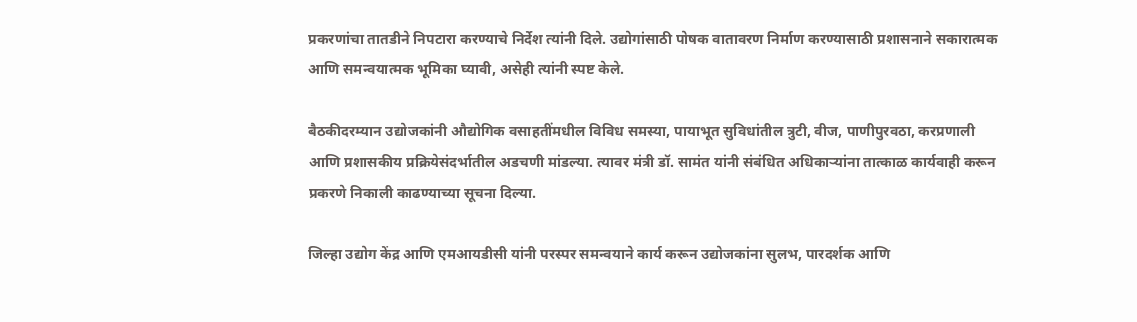प्रकरणांचा तातडीने निपटारा करण्याचे निर्देश त्यांनी दिले. उद्योगांसाठी पोषक वातावरण निर्माण करण्यासाठी प्रशासनाने सकारात्मक आणि समन्वयात्मक भूमिका घ्यावी, असेही त्यांनी स्पष्ट केले.

बैठकीदरम्यान उद्योजकांनी औद्योगिक वसाहतींमधील विविध समस्या, पायाभूत सुविधांतील त्रुटी, वीज, पाणीपुरवठा, करप्रणाली आणि प्रशासकीय प्रक्रियेसंदर्भातील अडचणी मांडल्या. त्यावर मंत्री डॉ. सामंत यांनी संबंधित अधिकाऱ्यांना तात्काळ कार्यवाही करून प्रकरणे निकाली काढण्याच्या सूचना दिल्या.

जिल्हा उद्योग केंद्र आणि एमआयडीसी यांनी परस्पर समन्वयाने कार्य करून उद्योजकांना सुलभ, पारदर्शक आणि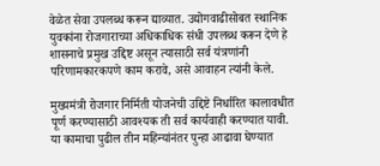वेळेत सेवा उपलब्ध करून द्याव्यात. उद्योगवाढीसोबत स्थानिक युवकांना रोजगाराच्या अधिकाधिक संधी उपलब्ध करून देणे हे शासनाचे प्रमुख उद्दिष्ट असून त्यासाठी सर्व यंत्रणांनी परिणामकारकपणे काम करावे, असे आवाहन त्यांनी केले.

मुख्यमंत्री रोजगार निर्मिती योजनेची उद्दिष्टे निर्धारित कालावधीत पूर्ण करण्यासाठी आवश्यक ती सर्व कार्यवाही करण्यात यावी. या कामाचा पुढील तीन महिन्यांनंतर पुन्हा आढावा घेण्यात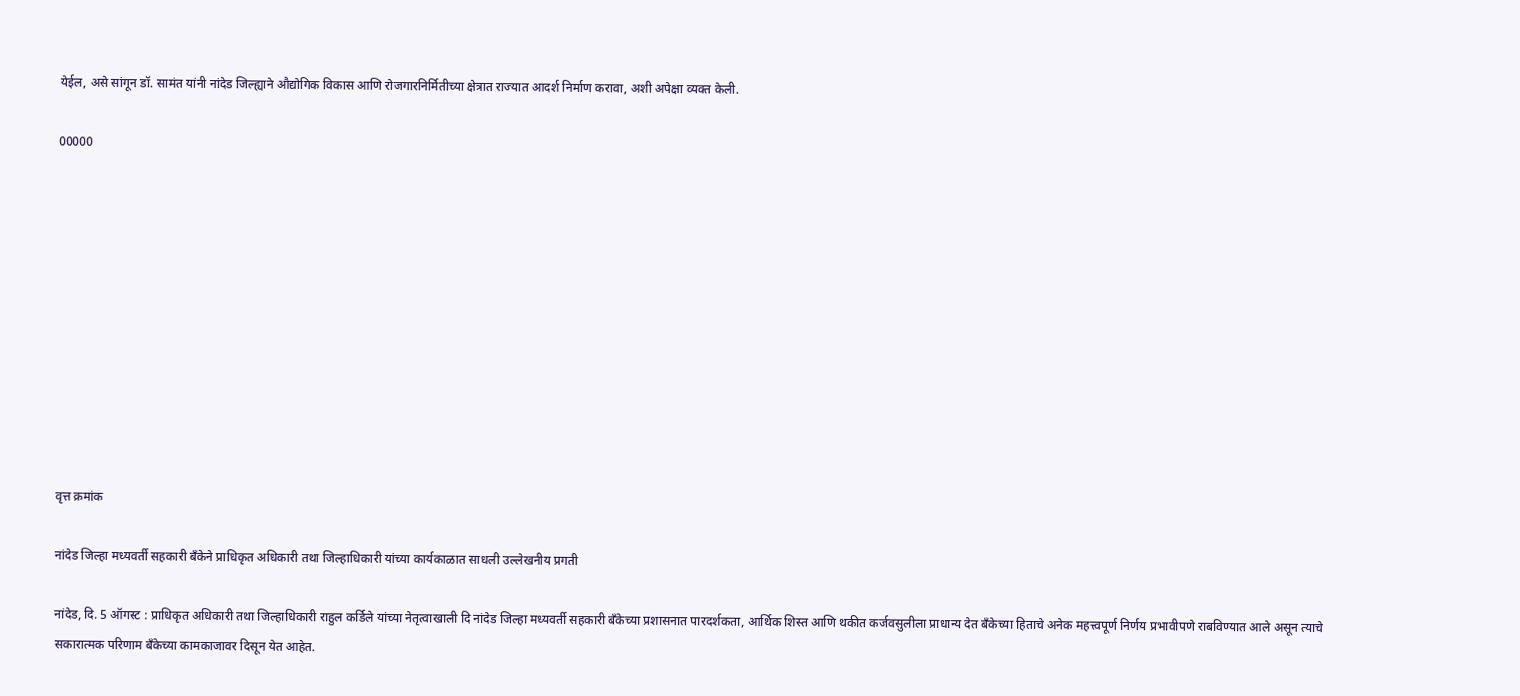येईल, असे सांगून डॉ. सामंत यांनी नांदेड जिल्ह्याने औद्योगिक विकास आणि रोजगारनिर्मितीच्या क्षेत्रात राज्यात आदर्श निर्माण करावा, अशी अपेक्षा व्यक्त केली.

00000











वृत्त क्रमांक

नांदेड जिल्हा मध्यवर्ती सहकारी बँकेने प्राधिकृत अधिकारी तथा जिल्हाधिकारी यांच्या कार्यकाळात साधली उल्लेखनीय प्रगती

नांदेड, दि. 5 ऑगस्ट : प्राधिकृत अधिकारी तथा जिल्हाधिकारी राहुल कर्डिले यांच्या नेतृत्वाखाली दि नांदेड जिल्हा मध्यवर्ती सहकारी बँकेच्या प्रशासनात पारदर्शकता, आर्थिक शिस्त आणि थकीत कर्जवसुलीला प्राधान्य देत बँकेच्या हिताचे अनेक महत्त्वपूर्ण निर्णय प्रभावीपणे राबविण्यात आले असून त्याचे सकारात्मक परिणाम बँकेच्या कामकाजावर दिसून येत आहेत.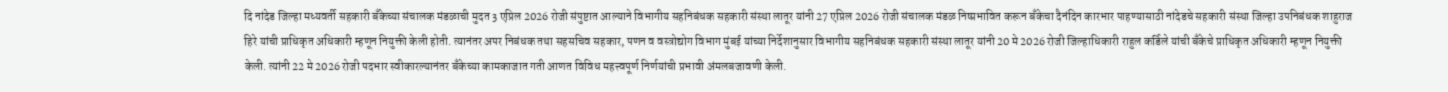दि नांदेड जिल्हा मध्यवर्ती सहकारी बँकेच्या संचालक मंडळाची मुदत 3 एप्रिल 2026 रोजी संपुष्टात आल्याने विभागीय सहनिबंधक सहकारी संस्था लातूर यांनी 27 एप्रिल 2026 रोजी संचालक मंडळ निष्प्रभावित करून बँकेचा दैनंदिन कारभार पाहण्यासाठी नांदेडचे सहकारी संस्था जिल्हा उपनिबंधक शाहुराज हिरे यांची प्राधिकृत अधिकारी म्हणून नियुक्ती केली होती. त्यानंतर अपर निबंधक तथा सहसचिव सहकार, पणन व वस्त्रोद्योग विभाग मुंबई यांच्या निर्देशानुसार विभागीय सहनिबंधक सहकारी संस्था लातूर यांनी 20 मे 2026 रोजी जिल्हाधिकारी राहुल कर्डिले यांची बँकेचे प्राधिकृत अधिकारी म्हणून नियुक्ती केली. त्यांनी 22 मे 2026 रोजी पदभार स्वीकारल्यानंतर बँकेच्या कामकाजात गती आणत विविध महत्त्वपूर्ण निर्णयांची प्रभावी अंमलबजावणी केली.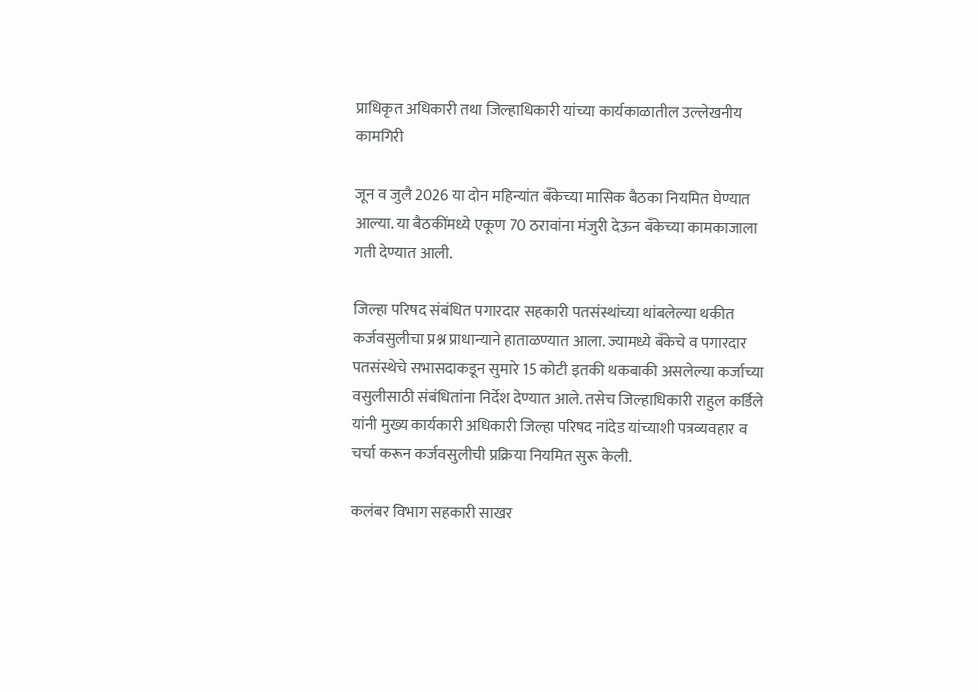प्राधिकृत अधिकारी तथा जिल्हाधिकारी यांच्या कार्यकाळातील उल्लेखनीय कामगिरी

जून व जुलै 2026 या दोन महिन्यांत बँकेच्या मासिक बैठका नियमित घेण्यात आल्या. या बैठकींमध्ये एकूण 70 ठरावांना मंजुरी देऊन बँकेच्या कामकाजाला गती देण्यात आली.

जिल्हा परिषद संबंधित पगारदार सहकारी पतसंस्थांच्या थांबलेल्या थकीत कर्जवसुलीचा प्रश्न प्राधान्याने हाताळण्यात आला. ज्यामध्ये बँकेचे व पगारदार पतसंस्थेचे सभासदाकडून सुमारे 15 कोटी इतकी थकबाकी असलेल्या कर्जाच्या वसुलीसाठी संबंधितांना निर्देश देण्यात आले. तसेच जिल्हाधिकारी राहुल कर्डिले यांनी मुख्य कार्यकारी अधिकारी जिल्हा परिषद नांदेड यांच्याशी पत्रव्यवहार व चर्चा करून कर्जवसुलीची प्रक्रिया नियमित सुरू केली.

कलंबर विभाग सहकारी साखर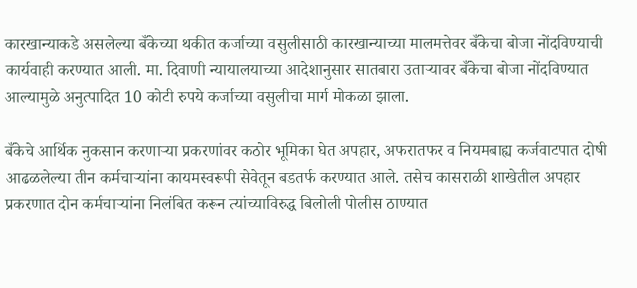कारखान्याकडे असलेल्या बँकेच्या थकीत कर्जाच्या वसुलीसाठी कारखान्याच्या मालमत्तेवर बँकेचा बोजा नोंदविण्याची कार्यवाही करण्यात आली. मा. दिवाणी न्यायालयाच्या आदेशानुसार सातबारा उताऱ्यावर बँकेचा बोजा नोंदविण्यात आल्यामुळे अनुत्पादित 10 कोटी रुपये कर्जाच्या वसुलीचा मार्ग मोकळा झाला.

बँकेचे आर्थिक नुकसान करणाऱ्या प्रकरणांवर कठोर भूमिका घेत अपहार, अफरातफर व नियमबाह्य कर्जवाटपात दोषी आढळलेल्या तीन कर्मचाऱ्यांना कायमस्वरूपी सेवेतून बडतर्फ करण्यात आले. तसेच कासराळी शाखेतील अपहार प्रकरणात दोन कर्मचाऱ्यांना निलंबित करून त्यांच्याविरुद्ध बिलोली पोलीस ठाण्यात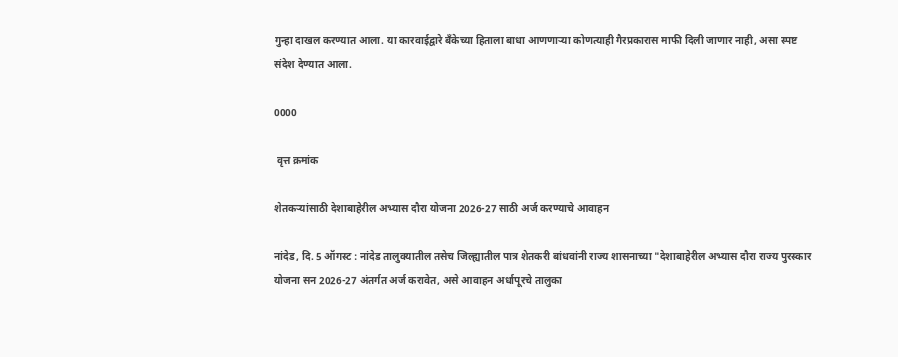गुन्हा दाखल करण्यात आला. या कारवाईद्वारे बँकेच्या हिताला बाधा आणणाऱ्या कोणत्याही गैरप्रकारास माफी दिली जाणार नाही, असा स्पष्ट संदेश देण्यात आला.

0000

 वृत्त क्रमांक

शेतकऱ्यांसाठी देशाबाहेरील अभ्यास दौरा योजना 2026-27 साठी अर्ज करण्याचे आवाहन

नांदेड, दि. 5 ऑगस्ट : नांदेड तालुक्यातील तसेच जिल्ह्यातील पात्र शेतकरी बांधवांनी राज्य शासनाच्या "देशाबाहेरील अभ्यास दौरा राज्य पुरस्कार योजना सन 2026-27 अंतर्गत अर्ज करावेत, असे आवाहन अर्धापूरचे तालुका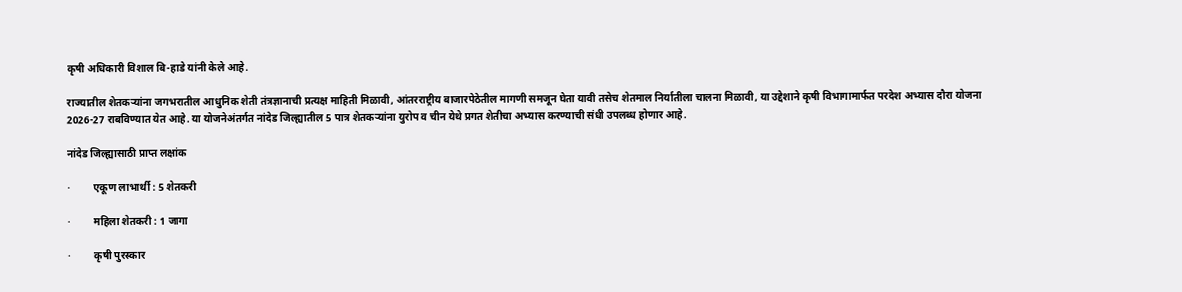कृषी अधिकारी विशाल बि-हाडे यांनी केले आहे.

राज्यातील शेतकऱ्यांना जगभरातील आधुनिक शेती तंत्रज्ञानाची प्रत्यक्ष माहिती मिळावी, आंतरराष्ट्रीय बाजारपेठेतील मागणी समजून घेता यावी तसेच शेतमाल निर्यातीला चालना मिळावी, या उद्देशाने कृषी विभागामार्फत परदेश अभ्यास दौरा योजना 2026-27 राबविण्यात येत आहे. या योजनेअंतर्गत नांदेड जिल्ह्यातील 5 पात्र शेतकऱ्यांना युरोप व चीन येथे प्रगत शेतीचा अभ्यास करण्याची संधी उपलब्ध होणार आहे.

नांदेड जिल्ह्यासाठी प्राप्त लक्षांक

·         एकूण लाभार्थी : 5 शेतकरी

·         महिला शेतकरी : 1 जागा

·         कृषी पुरस्कार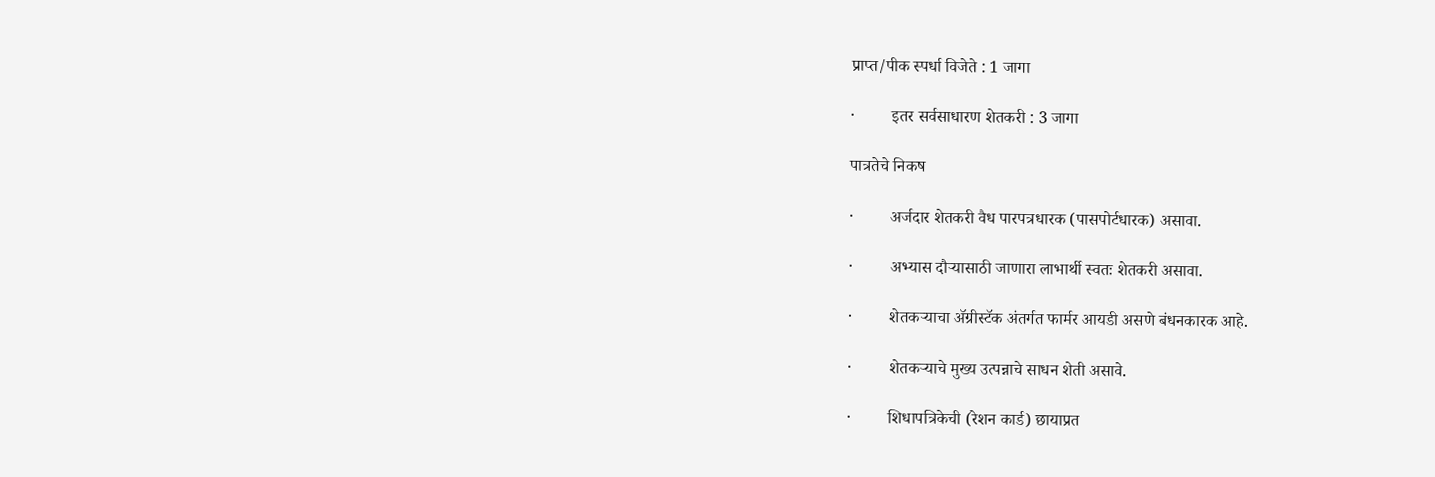प्राप्त/पीक स्पर्धा विजेते : 1 जागा

·         इतर सर्वसाधारण शेतकरी : 3 जागा

पात्रतेचे निकष

·         अर्जदार शेतकरी वैध पारपत्रधारक (पासपोर्टधारक) असावा.

·         अभ्यास दौऱ्यासाठी जाणारा लाभार्थी स्वतः शेतकरी असावा.

·         शेतकऱ्याचा ॲग्रीस्टॅक अंतर्गत फार्मर आयडी असणे बंधनकारक आहे.

·         शेतकऱ्याचे मुख्य उत्पन्नाचे साधन शेती असावे.

·         शिधापत्रिकेची (रेशन कार्ड) छायाप्रत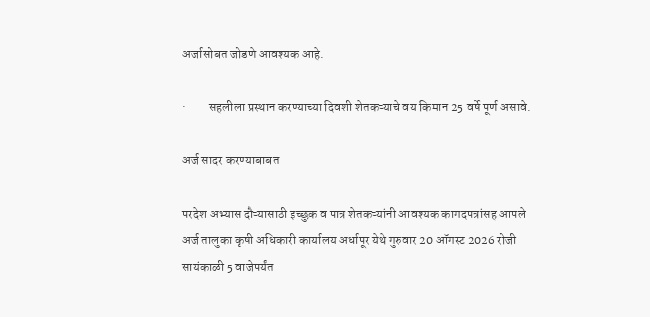अर्जासोबत जोडणे आवश्यक आहे.

·         सहलीला प्रस्थान करण्याच्या दिवशी शेतकऱ्याचे वय किमान 25 वर्षे पूर्ण असावे.

अर्ज सादर करण्याबाबत

परदेश अभ्यास दौऱ्यासाठी इच्छुक व पात्र शेतकऱ्यांनी आवश्यक कागदपत्रांसह आपले अर्ज तालुका कृषी अधिकारी कार्यालय अर्धापूर येथे गुरुवार 20 ऑगस्ट 2026 रोजी सायंकाळी 5 वाजेपर्यंत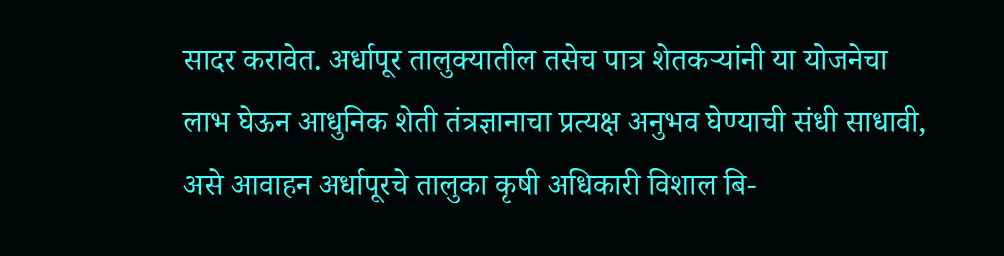सादर करावेत. अर्धापूर तालुक्यातील तसेच पात्र शेतकऱ्यांनी या योजनेचा लाभ घेऊन आधुनिक शेती तंत्रज्ञानाचा प्रत्यक्ष अनुभव घेण्याची संधी साधावी, असे आवाहन अर्धापूरचे तालुका कृषी अधिकारी विशाल बि-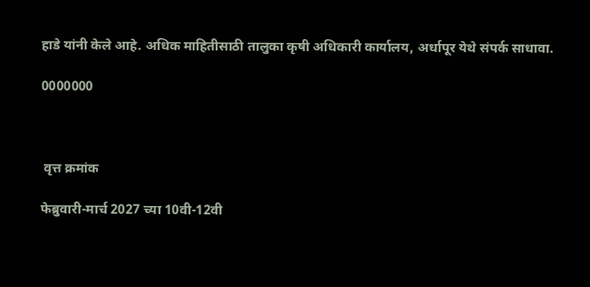हाडे यांनी केले आहे. अधिक माहितीसाठी तालुका कृषी अधिकारी कार्यालय, अर्धापूर येथे संपर्क साधावा.

0000000



 वृत्त क्रमांक

फेब्रुवारी-मार्च 2027 च्या 10वी-12वी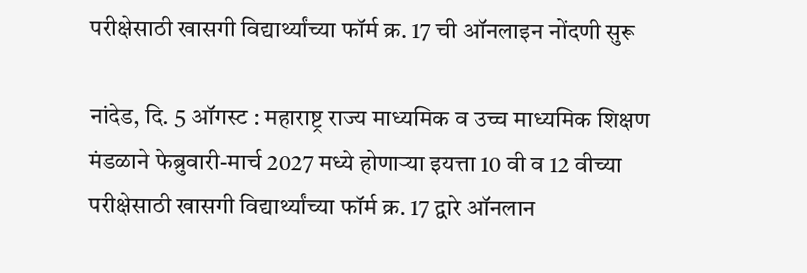परीक्षेसाठी खासगी विद्यार्थ्यांच्या फॉर्म क्र. 17 ची ऑनलाइन नोंदणी सुरू

नांदेड, दि. 5 ऑगस्ट : महाराष्ट्र राज्य माध्यमिक व उच्च माध्यमिक शिक्षण मंडळाने फेब्रुवारी-मार्च 2027 मध्ये होणाऱ्या इयत्ता 10 वी व 12 वीच्या परीक्षेसाठी खासगी विद्यार्थ्यांच्या फॉर्म क्र. 17 द्वारे ऑनलान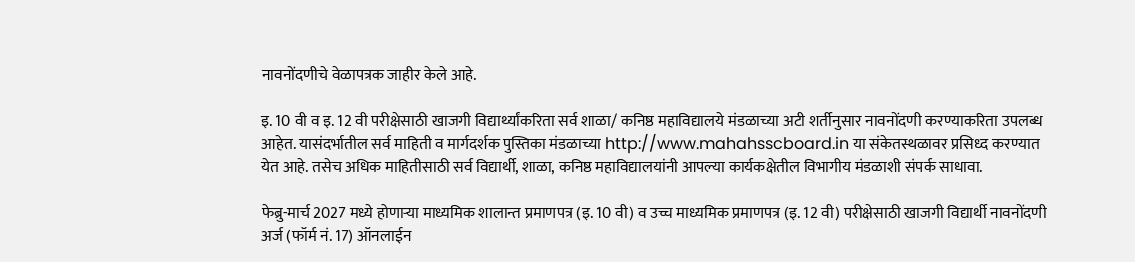नावनोंदणीचे वेळापत्रक जाहीर केले आहे.

इ. 10 वी व इ. 12 वी परीक्षेसाठी खाजगी विद्यार्थ्यांकरिता सर्व शाळा/ कनिष्ठ महाविद्यालये मंडळाच्या अटी शर्तीनुसार नावनोंदणी करण्याकरिता उपलब्ध आहेत. यासंदर्भातील सर्व माहिती व मार्गदर्शक पुस्तिका मंडळाच्या http://www.mahahsscboard.in या संकेतस्थळावर प्रसिध्द करण्यात येत आहे. तसेच अधिक माहितीसाठी सर्व विद्यार्थी, शाळा, कनिष्ठ महाविद्यालयांनी आपल्या कार्यकक्षेतील विभागीय मंडळाशी संपर्क साधावा.

फेब्रु-मार्च 2027 मध्ये होणाऱ्या माध्यमिक शालान्त प्रमाणपत्र (इ. 10 वी) व उच्च माध्यमिक प्रमाणपत्र (इ. 12 वी) परीक्षेसाठी खाजगी विद्यार्थी नावनोंदणी अर्ज (फॉर्म नं. 17) ऑनलाईन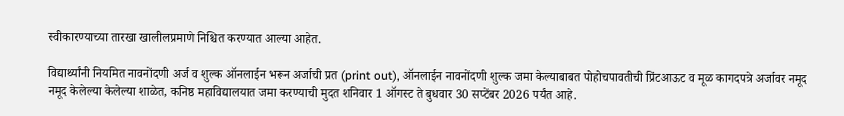स्वीकारण्याच्या तारखा खालीलप्रमाणे निश्चित करण्यात आल्या आहेत.

विद्यार्थ्यांनी नियमित नावनोंदणी अर्ज व शुल्क ऑनलाईन भरून अर्जाची प्रत (print out), ऑनलाईन नावनोंदणी शुल्क जमा केल्याबाबत पोहोचपावतीची प्रिंटआऊट व मूळ कागदपत्रे अर्जावर नमूद नमूद केलेल्या केलेल्या शाळेत, कनिष्ठ महाविद्यालयात जमा करण्याची मुदत शनिवार 1 ऑगस्ट ते बुधवार 30 सप्टेंबर 2026 पर्यंत आहे.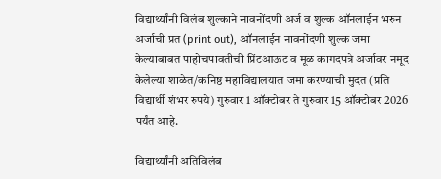विद्यार्थ्यांनी विलंब शुल्काने नावनोंदणी अर्ज व शुल्क ऑनलाईन भरुन अर्जाची प्रत (print out), ऑनलाईन नावनोंदणी शुल्क जमा केल्याबाबत पाहोचपावतीची प्रिंटआऊट व मूळ कागदपत्रे अर्जावर नमूद केलेल्या शाळेत/कनिष्ठ महाविद्यालयात जमा करण्याची मुदत (प्रति विद्यार्थी शंभर रुपये) गुरुवार 1 ऑक्टोबर ते गुरुवार 15 ऑक्टोबर 2026 पर्यंत आहे.

विद्यार्थ्यांनी अतिविलंब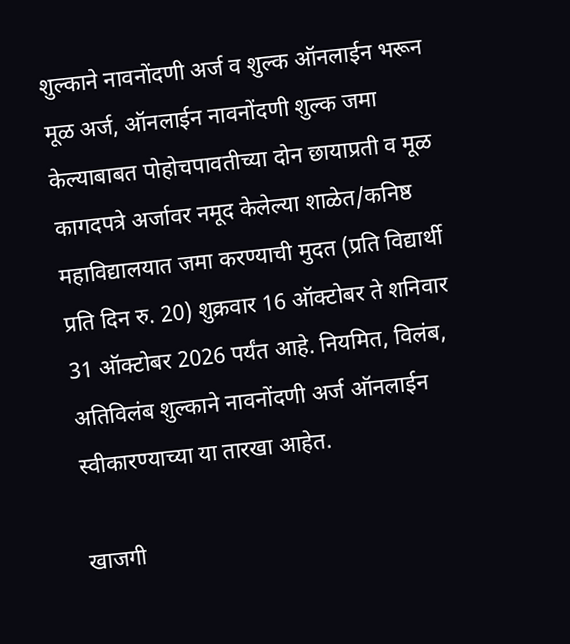शुल्काने नावनोंदणी अर्ज व शुल्क ऑनलाईन भरून मूळ अर्ज, ऑनलाईन नावनोंदणी शुल्क जमा केल्याबाबत पोहोचपावतीच्या दोन छायाप्रती व मूळ कागदपत्रे अर्जावर नमूद केलेल्या शाळेत/कनिष्ठ महाविद्यालयात जमा करण्याची मुदत (प्रति विद्यार्थी प्रति दिन रु. 20) शुक्रवार 16 ऑक्टोबर ते शनिवार 31 ऑक्टोबर 2026 पर्यंत आहे. नियमित, विलंब, अतिविलंब शुल्काने नावनोंदणी अर्ज ऑनलाईन स्वीकारण्याच्या या तारखा आहेत.

खाजगी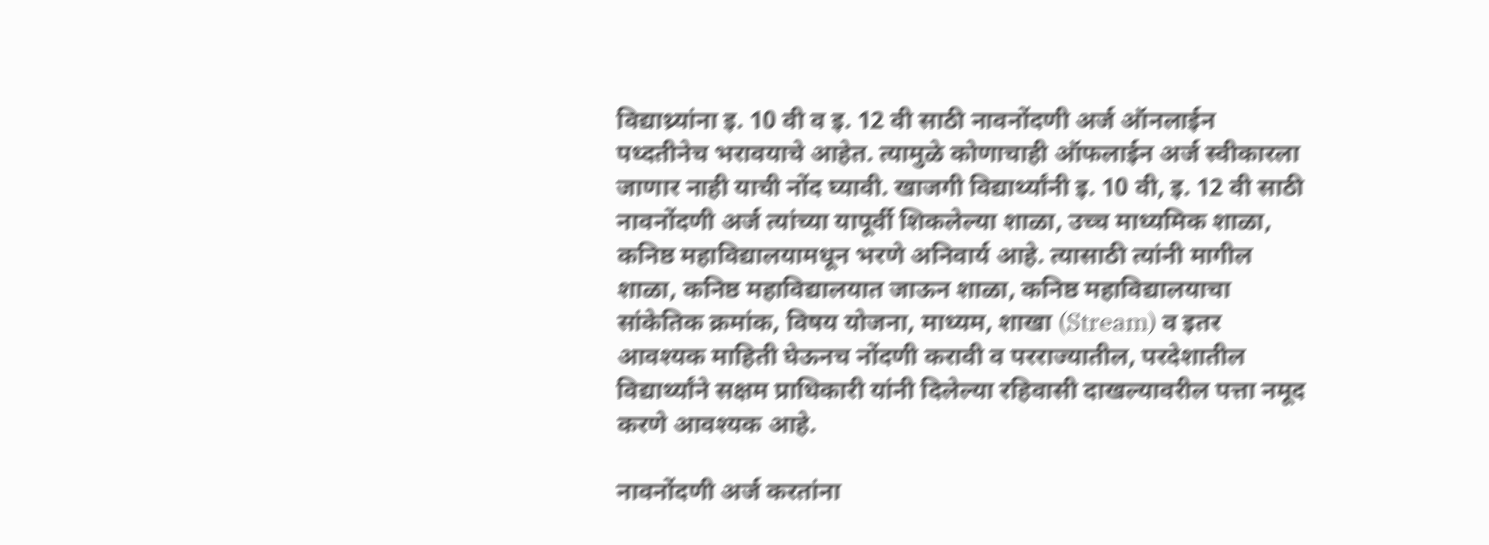विद्याथ्र्यांना इ. 10 वी व इ. 12 वी साठी नावनोंदणी अर्ज ऑनलाईन पध्दतीनेच भरावयाचे आहेत. त्यामुळे कोणाचाही ऑफलाईन अर्ज स्वीकारला जाणार नाही याची नोंद घ्यावी. खाजगी विद्यार्थ्यांनी इ. 10 वी, इ. 12 वी साठी नावनोंदणी अर्ज त्यांच्या यापूर्वी शिकलेल्या शाळा, उच्च माध्यमिक शाळा, कनिष्ठ महाविद्यालयामधून भरणे अनिवार्य आहे. त्यासाठी त्यांनी मागील शाळा, कनिष्ठ महाविद्यालयात जाऊन शाळा, कनिष्ठ महाविद्यालयाचा सांकेतिक क्रमांक, विषय योजना, माध्यम, शाखा (Stream) व इतर आवश्यक माहिती घेऊनच नोंदणी करावी व परराज्यातील, परदेशातील विद्यार्थ्यांने सक्षम प्राधिकारी यांनी दिलेल्या रहिवासी दाखल्यावरील पत्ता नमूद करणे आवश्यक आहे.

नावनोंदणी अर्ज करतांना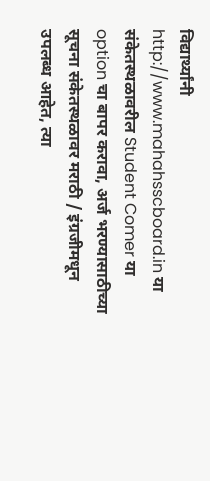विद्यार्थ्यांनी http://www.mahahsscboard.in या संकेतस्थळावरील Student Comer या option चा बापर करावा, अर्ज भरण्यासाठीच्या सूचना संकेतस्थळावर मराठी / इंग्रजीमधून उपलब्ध आहेत, त्या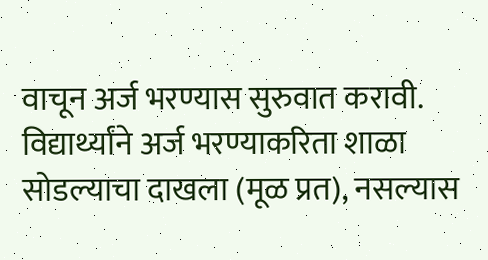वाचून अर्ज भरण्यास सुरुवात करावी. विद्यार्थ्यांने अर्ज भरण्याकरिता शाळा सोडल्याचा दाखला (मूळ प्रत), नसल्यास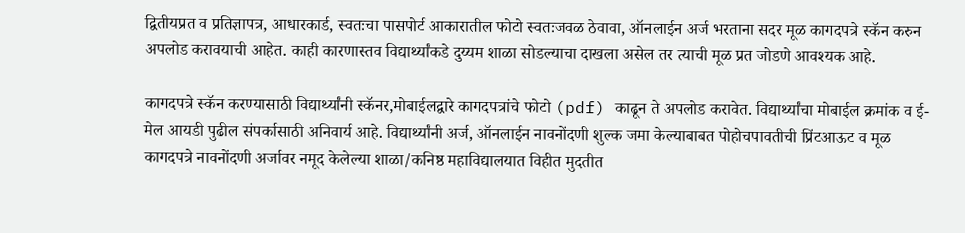द्वितीयप्रत व प्रतिज्ञापत्र, आधारकार्ड, स्वतःचा पासपोर्ट आकारातील फोटो स्वतःजवळ ठेवावा, ऑनलाईन अर्ज भरताना सदर मूळ कागदपत्रे स्कॅन करुन अपलोड करावयाची आहेत. काही कारणास्तव विद्यार्थ्यांकडे दुय्यम शाळा सोडल्याचा दाखला असेल तर त्याची मूळ प्रत जोडणे आवश्यक आहे.

कागदपत्रे स्कॅन करण्यासाठी विद्यार्थ्यांनी स्कॅनर,मोबाईलद्वारे कागदपत्रांचे फोटो (pdf) काढून ते अपलोड करावेत. विद्यार्थ्यांचा मोबाईल क्रमांक व ई-मेल आयडी पुढील संपर्कासाठी अनिवार्य आहे. विद्यार्थ्यांनी अर्ज, ऑनलाईन नावनोंदणी शुल्क जमा केल्याबाबत पोहोचपावतीची प्रिंटआऊट व मूळ कागदपत्रे नावनोंदणी अर्जावर नमूद केलेल्या शाळा/कनिष्ठ महाविद्यालयात विहीत मुदतीत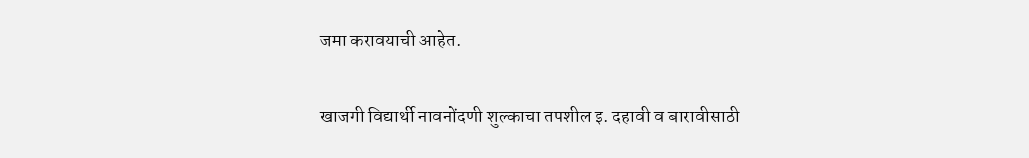जमा करावयाची आहेत.

खाजगी विद्यार्थी नावनोंदणी शुल्काचा तपशील इ. दहावी व बारावीसाठी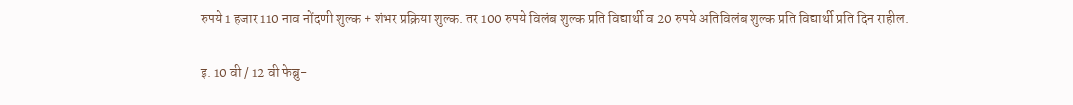रुपये 1 हजार 110 नाव नोंदणी शुल्क + शंभर प्रक्रिया शुल्क. तर 100 रुपये विलंब शुल्क प्रति विद्यार्थी व 20 रुपये अतिविलंब शुल्क प्रति विद्यार्थी प्रति दिन राहील.

इ. 10 वी / 12 वी फेब्रु-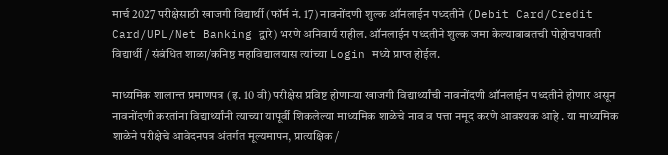मार्च 2027 परीक्षेसाठी खाजगी विद्यार्थी (फॉर्म नं. 17) नावनोंदणी शुल्क ऑनलाईन पध्दतीने (Debit Card/Credit Card/UPL/Net Banking द्वारे) भरणे अनिवार्य राहील. ऑनलाईन पध्दतीने शुल्क जमा केल्याबाबतची पोहोचपावती विद्यार्थी / संबंधित शाळा/कनिष्ठ महाविद्यालयास त्यांच्या Login मध्ये प्राप्त होईल.

माध्यमिक शालान्त प्रमाणपत्र (इ. 10 वी) परीक्षेस प्रविष्ट होणाऱ्या खाजगी विद्यार्थ्यांची नावनोंदणी ऑनलाईन पध्दतीने होणार असून नावनोंदणी करतांना विद्यार्थ्यांनी त्याच्या यापूर्वी शिकलेल्या माध्यमिक शाळेचे नाव व पत्ता नमूद करणे आवश्यक आहे . या माध्यमिक शाळेने परीक्षेचे आवेदनपत्र अंतर्गत मूल्यमापन, प्रात्यक्षिक /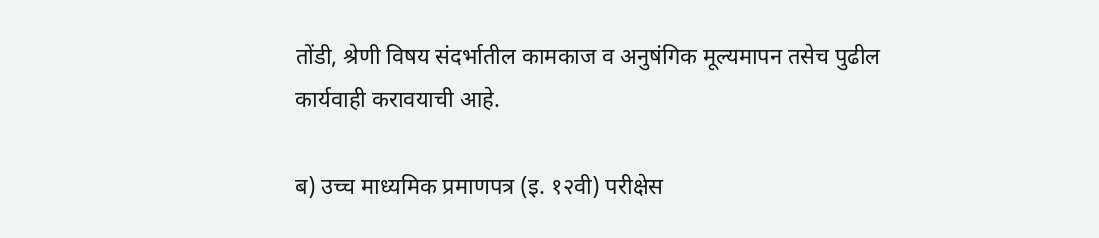तोंडी, श्रेणी विषय संदर्भातील कामकाज व अनुषंगिक मूल्यमापन तसेच पुढील कार्यवाही करावयाची आहे.

ब) उच्च माध्यमिक प्रमाणपत्र (इ. १२वी) परीक्षेस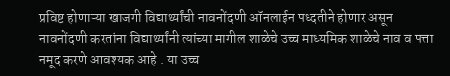प्रविष्ट होणाऱ्या खाजगी विद्यार्थ्यांची नावनोंदणी ऑनलाईन पध्दतीने होणार असून नावनोंदणी करतांना विद्यार्थ्यांनी त्यांच्या मागील शाळेचे उच्च माध्यमिक शाळेचे नाव व पत्ता नमूद करणे आवश्यक आहे . या उच्च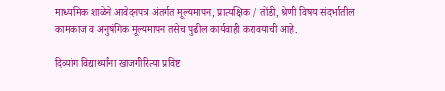माध्यमिक शाळेने आवेदनपत्र अंतर्गत मूल्यमापन, प्रात्यक्षिक / तोंडी, श्रेणी विषय संदर्भातील कामकाज व अनुषंगिक मूल्यमापन तसेच पुढील कार्यवाही करावयाची आहे.

दिव्यांग विद्यार्थ्यांना खाजगीरित्या प्रविष्ट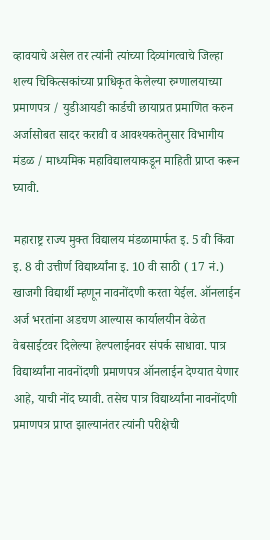व्हावयाचे असेल तर त्यांनी त्यांच्या दिव्यांगत्वाचे जिल्हा शल्य चिकित्सकांच्या प्राधिकृत केलेल्या रुग्णालयाच्या प्रमाणपत्र / युडीआयडी कार्डची छायाप्रत प्रमाणित करुन अर्जासोबत सादर करावी व आवश्यकतेनुसार विभागीय मंडळ / माध्यमिक महाविद्यालयाकडून माहिती प्राप्त करून घ्यावी.

महाराष्ट्र राज्य मुक्त विद्यालय मंडळामार्फत इ. 5 वी किंवा इ. 8 वी उत्तीर्ण विद्यार्थ्यांना इ. 10 वी साठी ( 17 नं.) खाजगी विद्यार्थी म्हणून नावनोंदणी करता येईल. ऑनलाईन अर्ज भरतांना अडचण आल्यास कार्यालयीन वेळेत वेबसाईटवर दिलेल्या हेल्पलाईनवर संपर्क साधावा. पात्र विद्यार्थ्यांना नावनोंदणी प्रमाणपत्र ऑनलाईन देण्यात येणार आहे, याची नोंद घ्यावी. तसेच पात्र विद्यार्थ्यांना नावनोंदणी प्रमाणपत्र प्राप्त झाल्यानंतर त्यांनी परीक्षेची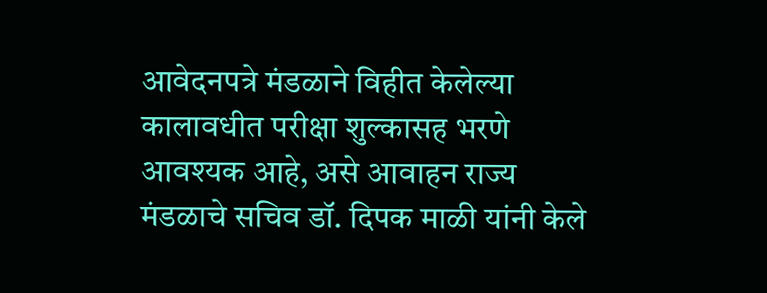आवेदनपत्रे मंडळाने विहीत केलेल्या कालावधीत परीक्षा शुल्कासह भरणे आवश्यक आहे, असे आवाहन राज्य मंडळाचे सचिव डॉ. दिपक माळी यांनी केले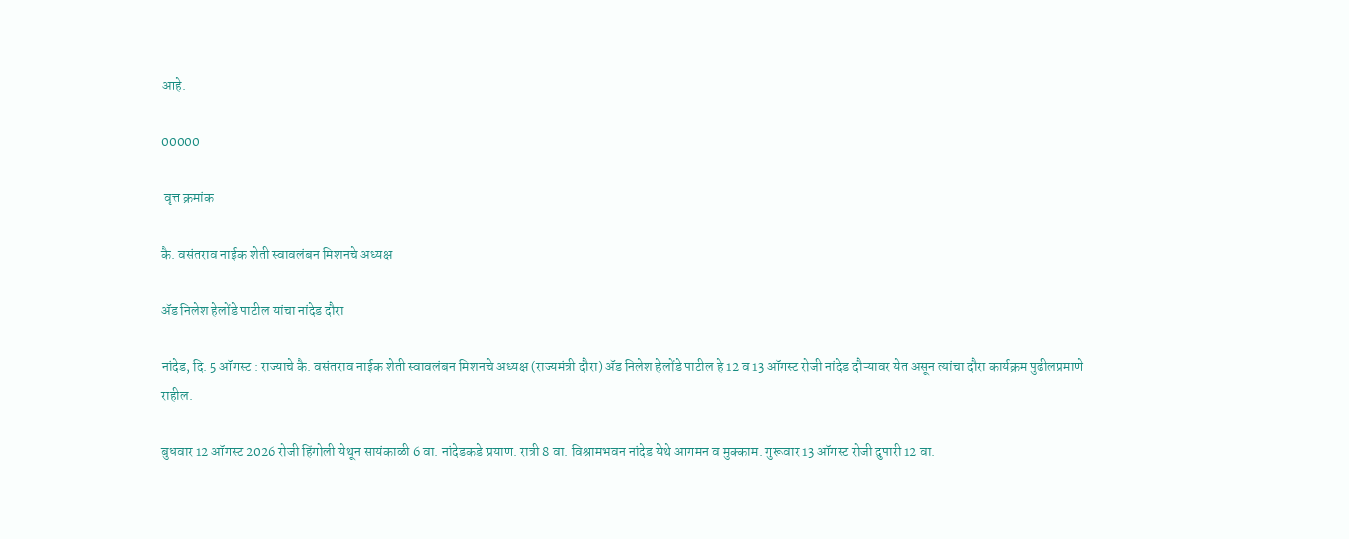आहे.

00000

 वृत्त क्रमांक

कै. वसंतराव नाईक शेती स्वावलंबन मिशनचे अध्यक्ष

ॲड निलेश हेलोंडे पाटील यांचा नांदेड दौरा

नांदेड, दि. 5 ऑगस्ट : राज्याचे कै. वसंतराव नाईक शेती स्वावलंबन मिशनचे अध्यक्ष (राज्यमंत्री दौरा) ॲड निलेश हेलोंडे पाटील हे 12 व 13 ऑगस्ट रोजी नांदेड दौऱ्यावर येत असून त्यांचा दौरा कार्यक्रम पुढीलप्रमाणे राहील.

बुधवार 12 ऑगस्ट 2026 रोजी हिंगोली येथून सायंकाळी 6 वा. नांदेडकडे प्रयाण. रात्री 8 वा. विश्रामभवन नांदेड येथे आगमन व मुक्काम. गुरूवार 13 ऑगस्ट रोजी दुपारी 12 वा.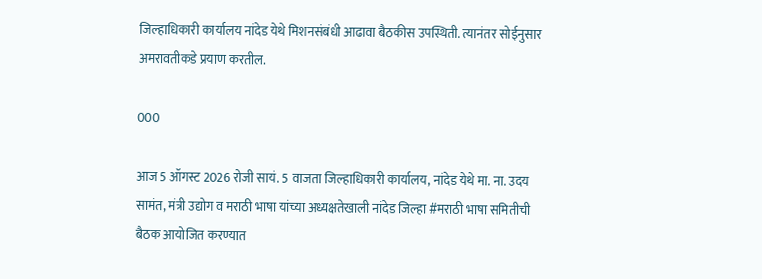जिल्हाधिकारी कार्यालय नांदेड येथे मिशनसंबंधी आढावा बैठकीस उपस्थिती. त्यानंतर सोईनुसार अमरावतीकडे प्रयाण करतील.

000

आज 5 ऑगस्ट 2026 रोजी सायं. 5 वाजता जिल्हाधिकारी कार्यालय, नांदेड येथे मा. ना. उदय सामंत, मंत्री उद्योग व मराठी भाषा यांच्या अध्यक्षतेखाली नांदेड जिल्हा #मराठी भाषा समितीची बैठक आयोजित करण्यात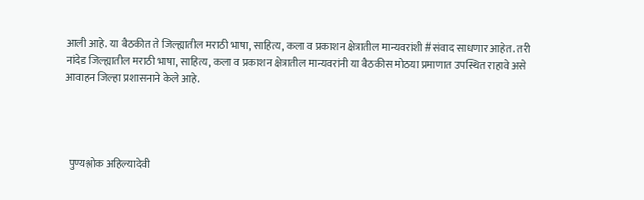आली आहे. या बैठकीत ते जिल्ह्यातील मराठी भाषा, साहित्य, कला व प्रकाशन क्षेत्रातील मान्यवरांशी #संवाद साधणार आहेत. तरी नांदेड जिल्ह्यातील मराठी भाषा, साहित्य, कला व प्रकाशन क्षेत्रातील मान्यवरांनी या बैठकीस मोठया प्रमाणात उपस्थित राहावे असे आवाहन जिल्हा प्रशासनाने केले आहे.




  पुण्यश्लोक अहिल्यादेवी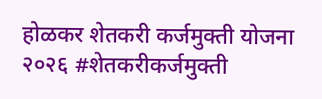होळकर शेतकरी कर्जमुक्ती योजना २०२६ #शेतकरीकर्जमुक्ती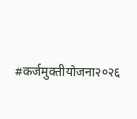#कर्जमुक्तीयोजना२०२६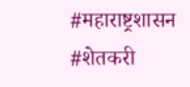#महाराष्ट्रशासन #शेतकरी